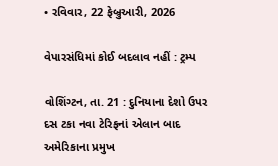• રવિવાર, 22 ફેબ્રુઆરી, 2026

વેપારસંધિમાં કોઈ બદલાવ નહીં : ટ્રમ્પ

વોશિંગ્ટન, તા. 21 : દુનિયાના દેશો ઉપર દસ ટકા નવા ટેરિફનાં એલાન બાદ અમેરિકાના પ્રમુખ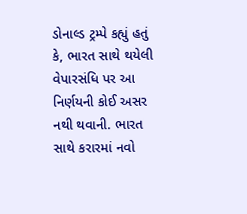ડોનાલ્ડ ટ્રમ્પે કહ્યું હતું કે, ભારત સાથે થયેલી વેપારસંધિ પર આ નિર્ણયની કોઈ અસર નથી થવાની. ભારત સાથે કરારમાં નવો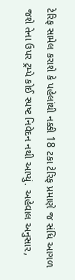ટેરિફ સામેલ કરાશે કે પહેલાંથી નક્કી 18 ટકા ટેરિફ પ્રમાણે જ સંધિ આગળ જશે તેના ઉપર ટ્રમ્પે કોઈ સ્પષ્ટ નિવેદન નથી આપ્યું. અહેવાલ અનુસાર,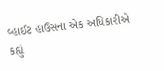વ્હાઈટ હાઉસના એક અધિકારીએ કહ્યું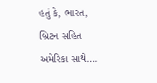હતું કે, ભારત, બ્રિટન સહિત અમેરિકા સાથે….